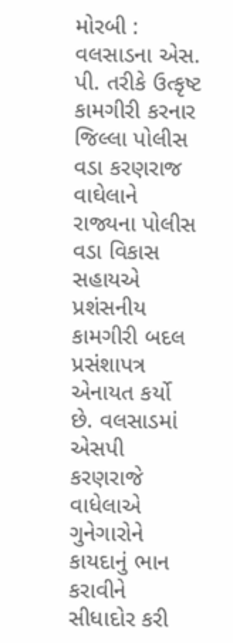મોરબી : વલસાડના એસ. પી. તરીકે ઉત્કૃષ્ટ કામગીરી કરનાર જિલ્લા પોલીસ વડા કરણરાજ વાઘેલાને રાજ્યના પોલીસ વડા વિકાસ સહાયએ પ્રશંસનીય કામગીરી બદલ પ્રસંશાપત્ર એનાયત કર્યો છે. વલસાડમાં એસપી કરણરાજે વાધેલાએ ગુનેગારોને કાયદાનું ભાન કરાવીને સીધાદોર કરી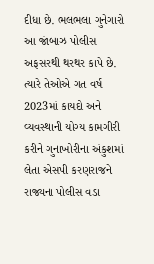દીધા છે. ભલભલા ગુનેગારો આ જાંબાઝ પોલીસ અફસરથી થરથર કાપે છે. ત્યારે તેઓએ ગત વર્ષ 2023માં કાયદો અને વ્યવસ્થાની યોગ્ય કામગીરી કરીને ગુનાખોરીના અંકુશમાં લેતા એસપી કરણરાજને રાજ્યના પોલીસ વડા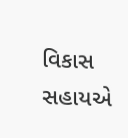વિકાસ સહાયએ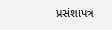પ્રસંશાપત્ર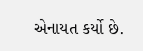એનાયત કર્યો છે.